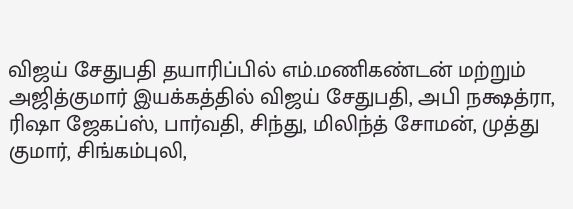விஜய் சேதுபதி தயாரிப்பில் எம்.மணிகண்டன் மற்றும் அஜித்குமார் இயக்கத்தில் விஜய் சேதுபதி, அபி நக்ஷத்ரா, ரிஷா ஜேகப்ஸ், பார்வதி, சிந்து, மிலிந்த் சோமன், முத்து குமார், சிங்கம்புலி,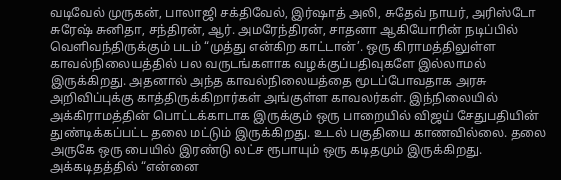வடிவேல் முருகன், பாலாஜி சக்திவேல், இர்ஷாத் அலி, சுதேவ் நாயர், அரிஸ்டோ சுரேஷ் சுனிதா, சந்திரன், ஆர். அமரேந்திரன், சாதனா ஆகியோரின் நடிப்பில் வெளிவந்திருக்கும் படம் “முத்து என்கிற காட்டான்’. ஒரு கிராமத்திலுள்ள காவல்நிலையத்தில் பல வருடங்களாக வழக்குப்பதிவுகளே இல்லாமல் இருக்கிறது. அதனால் அந்த காவல்நிலையத்தை மூடப்போவதாக அரசு அறிவிப்புக்கு காத்திருக்கிறார்கள் அங்குள்ள காவலர்கள். இந்நிலையில் அக்கிராமத்தின் பொட்டக்காடாக இருக்கும் ஒரு பாறையில் விஜய் சேதுபதியின் துண்டிக்கப்பட்ட தலை மட்டும் இருக்கிறது. உடல் பகுதியை காணவில்லை. தலை அருகே ஒரு பையில் இரண்டு லட்ச ரூபாயும் ஒரு கடிதமும் இருக்கிறது. அக்கடிதத்தில் “என்னை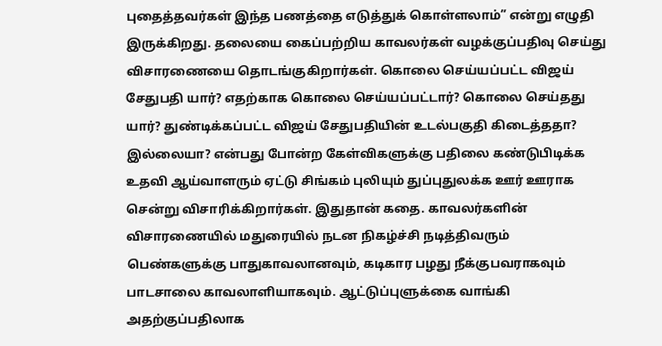புதைத்தவர்கள் இந்த பணத்தை எடுத்துக் கொள்ளலாம்” என்று எழுதி இருக்கிறது. தலையை கைப்பற்றிய காவலர்கள் வழக்குப்பதிவு செய்து விசாரணையை தொடங்குகிறார்கள். கொலை செய்யப்பட்ட விஜய் சேதுபதி யார்? எதற்காக கொலை செய்யப்பட்டார்? கொலை செய்தது யார்? துண்டிக்கப்பட்ட விஜய் சேதுபதியின் உடல்பகுதி கிடைத்ததா? இல்லையா? என்பது போன்ற கேள்விகளுக்கு பதிலை கண்டுபிடிக்க உதவி ஆய்வாளரும் ஏட்டு சிங்கம் புலியும் துப்புதுலக்க ஊர் ஊராக சென்று விசாரிக்கிறார்கள். இதுதான் கதை. காவலர்களின் விசாரணையில் மதுரையில் நடன நிகழ்ச்சி நடித்திவரும் பெண்களுக்கு பாதுகாவலானவும், கடிகார பழது நீக்குபவராகவும் பாடசாலை காவலாளியாகவும். ஆட்டுப்புளுக்கை வாங்கி அதற்குப்பதிலாக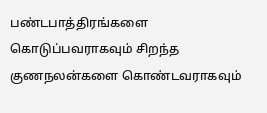பண்டபாத்திரங்களை கொடுப்பவராகவும் சிறந்த குணநலன்களை கொண்டவராகவும்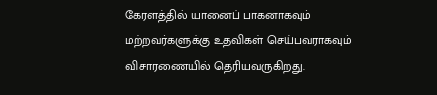கேரளத்தில் யானைப் பாகனாகவும் மற்றவர்களுக்கு உதவிகள் செய்பவராகவும் விசாரணையில் தெரியவருகிறது.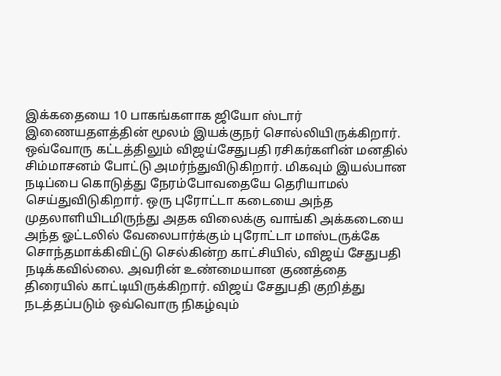இக்கதையை 10 பாகங்களாக ஜியோ ஸ்டார் இணையதளத்தின் மூலம் இயக்குநர் சொல்லியிருக்கிறார். ஒவ்வோரு கட்டத்திலும் விஜய்சேதுபதி ரசிகர்களின் மனதில் சிம்மாசனம் போட்டு அமர்ந்துவிடுகிறார். மிகவும் இயல்பான நடிப்பை கொடுத்து நேரம்போவதையே தெரியாமல் செய்துவிடுகிறார். ஒரு புரோட்டா கடையை அந்த முதலாளியிடமிருந்து அதக விலைக்கு வாங்கி அக்கடையை அந்த ஓட்டலில் வேலைபார்க்கும் புரோட்டா மாஸ்டருக்கே சொந்தமாக்கிவிட்டு செல்கின்ற காட்சியில், விஜய் சேதுபதி நடிக்கவில்லை. அவரின் உண்மையான குணத்தை திரையில் காட்டியிருக்கிறார். விஜய் சேதுபதி குறித்து நடத்தப்படும் ஒவ்வொரு நிகழ்வும்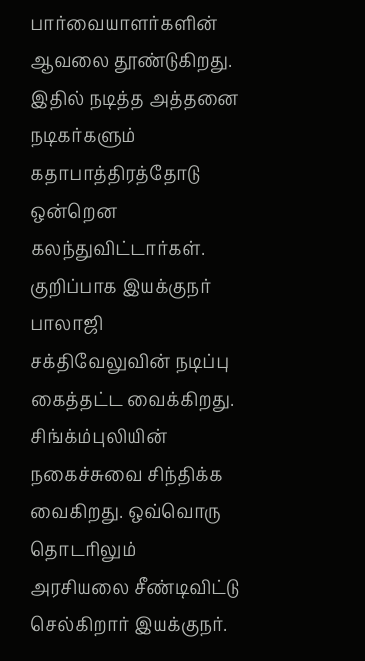பார்வையாளர்களின் ஆவலை தூண்டுகிறது. இதில் நடித்த அத்தனை நடிகர்களும் கதாபாத்திரத்தோடு ஒன்றென கலந்துவிட்டார்கள். குறிப்பாக இயக்குநர் பாலாஜி சக்திவேலுவின் நடிப்பு கைத்தட்ட வைக்கிறது. சிங்க்ம்புலியின் நகைச்சுவை சிந்திக்க வைகிறது. ஒவ்வொரு தொடரிலும் அரசியலை சீண்டிவிட்டு செல்கிறார் இயக்குநர்.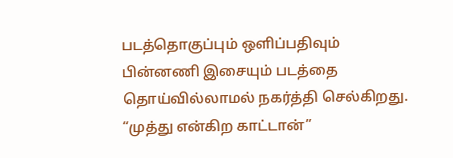படத்தொகுப்பும் ஒளிப்பதிவும் பின்னணி இசையும் படத்தை தொய்வில்லாமல் நகர்த்தி செல்கிறது.
“முத்து என்கிற காட்டான்”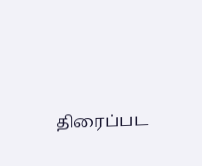திரைப்பட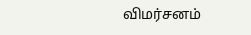விமர்சனம்